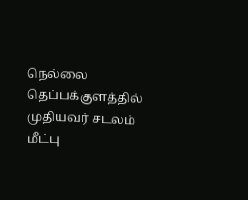நெல்லை தெப்பக்குளத்தில் முதியவர் சடலம் மீட்பு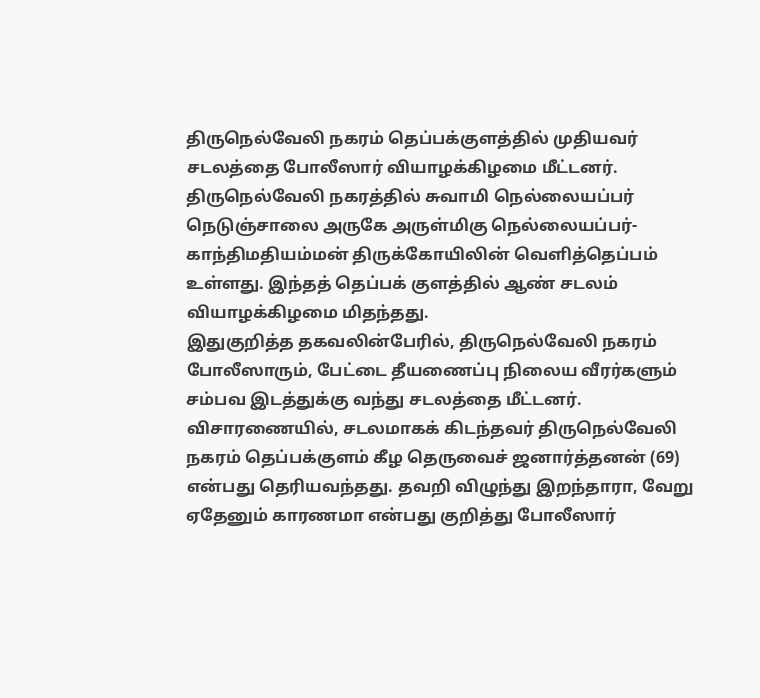திருநெல்வேலி நகரம் தெப்பக்குளத்தில் முதியவர் சடலத்தை போலீஸார் வியாழக்கிழமை மீட்டனர்.
திருநெல்வேலி நகரத்தில் சுவாமி நெல்லையப்பர் நெடுஞ்சாலை அருகே அருள்மிகு நெல்லையப்பர்- காந்திமதியம்மன் திருக்கோயிலின் வெளித்தெப்பம் உள்ளது. இந்தத் தெப்பக் குளத்தில் ஆண் சடலம் வியாழக்கிழமை மிதந்தது.
இதுகுறித்த தகவலின்பேரில், திருநெல்வேலி நகரம் போலீஸாரும், பேட்டை தீயணைப்பு நிலைய வீரர்களும் சம்பவ இடத்துக்கு வந்து சடலத்தை மீட்டனர். விசாரணையில், சடலமாகக் கிடந்தவர் திருநெல்வேலி நகரம் தெப்பக்குளம் கீழ தெருவைச் ஜனார்த்தனன் (69) என்பது தெரியவந்தது. தவறி விழுந்து இறந்தாரா, வேறு ஏதேனும் காரணமா என்பது குறித்து போலீஸார்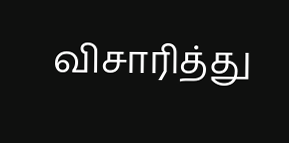விசாரித்து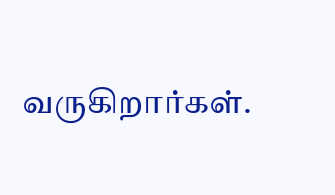வருகிறார்கள்.